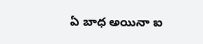ఏ బాధ అయినా ఐ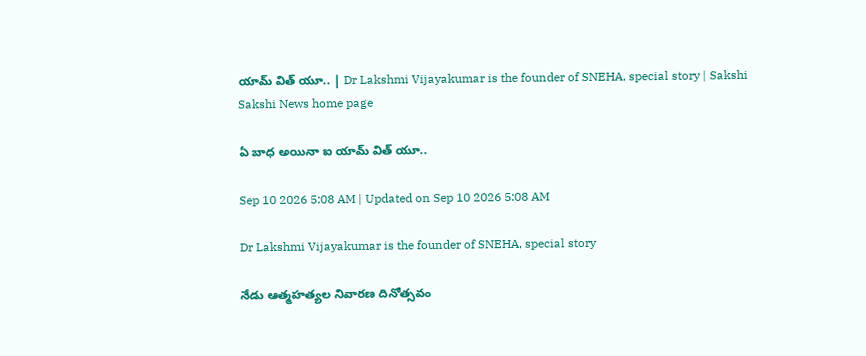యామ్‌ విత్‌ యూ.. | Dr Lakshmi Vijayakumar is the founder of SNEHA, special story | Sakshi
Sakshi News home page

ఏ బాధ అయినా ఐ యామ్‌ విత్‌ యూ..

Sep 10 2026 5:08 AM | Updated on Sep 10 2026 5:08 AM

Dr Lakshmi Vijayakumar is the founder of SNEHA, special story

నేడు ఆత్మహత్యల నివారణ దినోత్సవం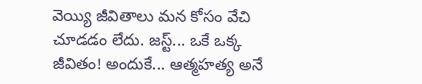వెయ్యి జీవితాలు మన కోసం వేచి చూడడం లేదు. జస్ట్‌... ఒకే ఒక్క జీవితం! అందుకే... ఆత్మహత్య అనే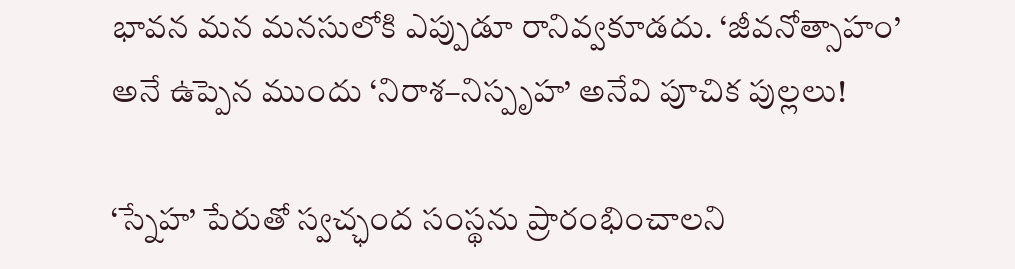భావన మన మనసులోకి ఎప్పుడూ రానివ్వకూడదు. ‘జీవనోత్సాహం’ అనే ఉప్పెన ముందు ‘నిరాశ–నిస్పృహ’ అనేవి పూచిక పుల్లలు!

‘స్నేహ’ పేరుతో స్వచ్ఛంద సంస్థను ప్రారంభించాలని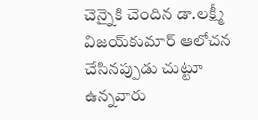చెన్నైకి చెందిన డా.లక్ష్మీ విజయ్‌కుమార్‌ ఆలోచన చేసినప్పుడు చుట్టూ ఉన్నవారు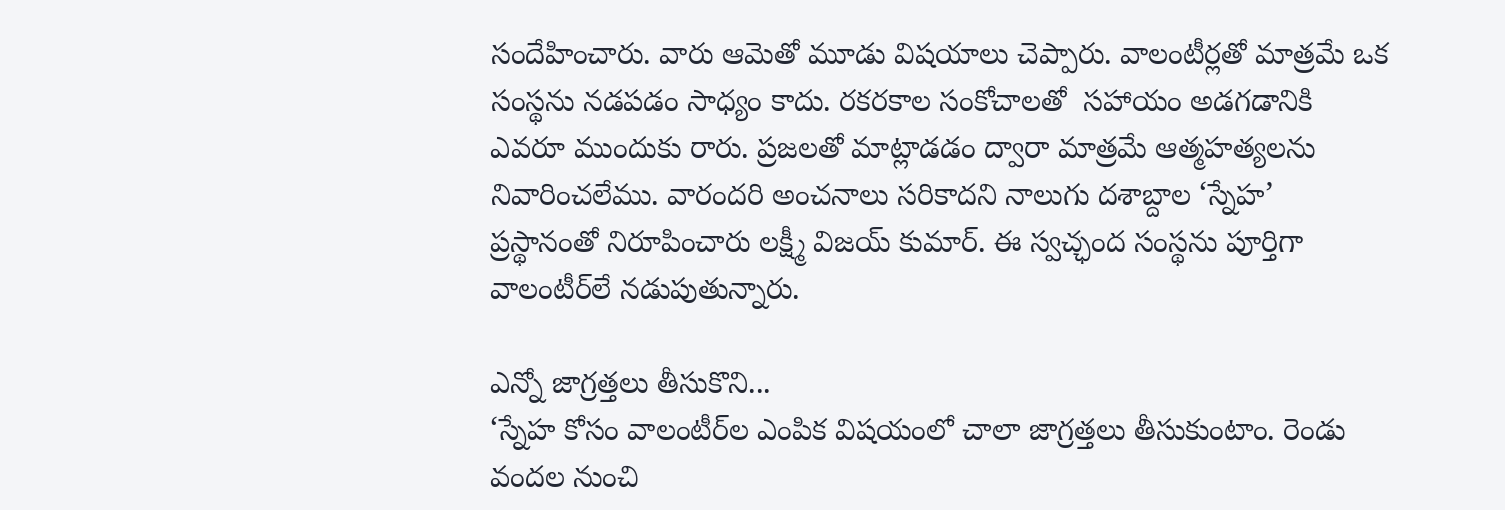సందేహించారు. వారు ఆమెతో మూడు విషయాలు చెప్పారు. వాలంటీర్లతో మాత్రమే ఒక సంస్థను నడపడం సాధ్యం కాదు. రకరకాల సంకోచాలతో  సహాయం అడగడానికి ఎవరూ ముందుకు రారు. ప్రజలతో మాట్లాడడం ద్వారా మాత్రమే ఆత్మహత్యలను నివారించలేము. వారందరి అంచనాలు సరికాదని నాలుగు దశాబ్దాల ‘స్నేహ’ ప్రస్థానంతో నిరూపించారు లక్ష్మీ విజయ్‌ కుమార్‌. ఈ స్వచ్ఛంద సంస్థను పూర్తిగా వాలంటీర్‌లే నడుపుతున్నారు.

ఎన్నో జాగ్రత్తలు తీసుకొని...
‘స్నేహ కోసం వాలంటీర్‌ల ఎంపిక విషయంలో చాలా జాగ్రత్తలు తీసుకుంటాం. రెండు వందల నుంచి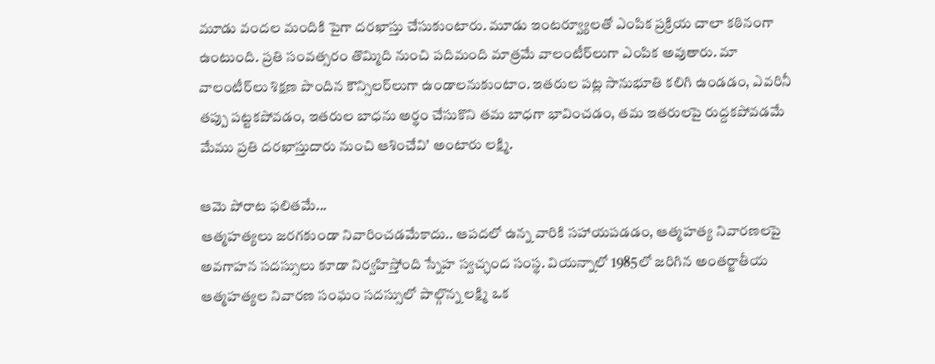మూడు వందల మందికి పైగా దరఖాస్తు చేసుకుంటారు. మూడు ఇంటర్వ్యూలతో ఎంపిక ప్రక్రియ చాలా కఠినంగా ఉంటుంది. ప్రతి సంవత్సరం తొమ్మిది నుంచి పదిమంది మాత్రమే వాలంటీర్‌లుగా ఎంపిక అవుతారు. మా వాలంటీర్‌లు శిక్షణ పొందిన కౌన్సిలర్‌లుగా ఉండాలనుకుంటాం. ఇతరుల పట్ల సానుభూతి కలిగి ఉండడం, ఎవరినీ తప్పు పట్టకపోవడం, ఇతరుల బాధను అర్థం చేసుకొని తమ బాధగా భావించడం, తమ ఇతరులపై రుద్దకపోవడమే మేము ప్రతి దరఖాస్తుదారు నుంచి ఆశించేవి’ అంటారు లక్ష్మి.

ఆమె పోరాట ఫలితమే...
ఆత్మహత్యలు జరగకుండా నివారించడమేకాదు.. ఆపదలో ఉన్న వారికి సహాయపడడం, ఆత్మహత్య నివారణలపై అవగాహన సదస్సులు కూడా నిర్వహిస్తోంది స్నేహ స్వచ్ఛంద సంస్థ. వియన్నాలో 1985లో జరిగిన అంతర్జాతీయ ఆత్మహత్యల నివారణ సంఘం సదస్సులో పాల్గొన్న లక్ష్మి ఒక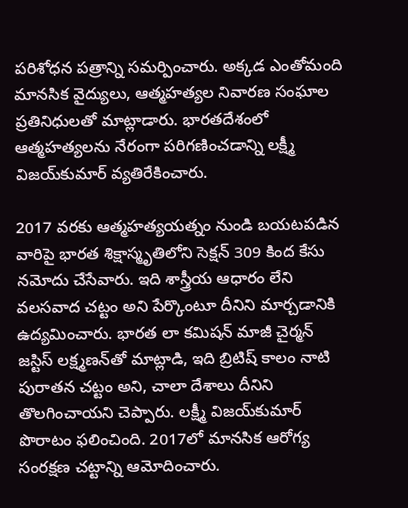పరిశోధన పత్రాన్ని సమర్పించారు. అక్కడ ఎంతోమంది మానసిక వైద్యులు, ఆత్మహత్యల నివారణ సంఘాల ప్రతినిధులతో మాట్లాడారు. భారతదేశంలో ఆత్మహత్యలను నేరంగా పరిగణించడాన్ని లక్ష్మీ విజయ్‌కుమార్‌ వ్యతిరేకించారు.

2017 వరకు ఆత్మహత్యయత్నం నుండి బయటపడిన వారిపై భారత శిక్షాస్మృతిలోని సెక్షన్‌ 309 కింద కేసు నమోదు చేసేవారు. ఇది శాస్త్రీయ ఆధారం లేని వలసవాద చట్టం అని పేర్కొంటూ దీనిని మార్చడానికి ఉద్యమించారు. భారత లా కమిషన్‌ మాజీ చైర్మన్‌ జస్టిస్‌ లక్ష్మణన్‌తో మాట్లాడి, ఇది బ్రిటిష్‌ కాలం నాటి పురాతన చట్టం అని, చాలా దేశాలు దీనిని తొలగించాయని చెప్పారు. లక్ష్మీ విజయ్‌కుమార్‌ పొరాటం ఫలించింది. 2017లో మానసిక ఆరోగ్య సంరక్షణ చట్టాన్ని ఆమోదించారు.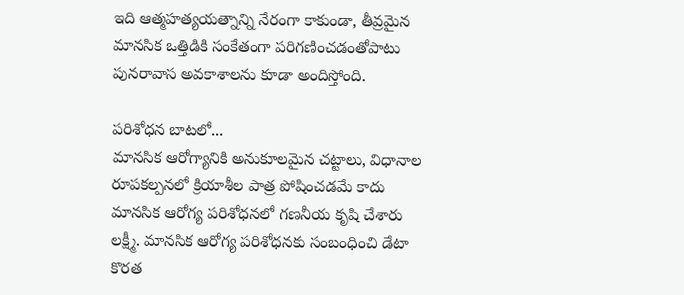ఇది ఆత్మహత్యయత్నాన్ని నేరంగా కాకుండా, తీవ్రమైన మానసిక ఒత్తిడికి సంకేతంగా పరిగణించడంతోపాటు పునరావాస అవకాశాలను కూడా అందిస్తోంది.

పరిశోధన బాటలో...
మానసిక ఆరోగ్యానికి అనుకూలమైన చట్టాలు, విధానాల రూపకల్పనలో క్రియాశీల పాత్ర పోషించడమే కాదు మానసిక ఆరోగ్య పరిశోధనలో గణనీయ కృషి చేశారు లక్ష్మీ. మానసిక ఆరోగ్య పరిశోధనకు సంబంధించి డేటా కొరత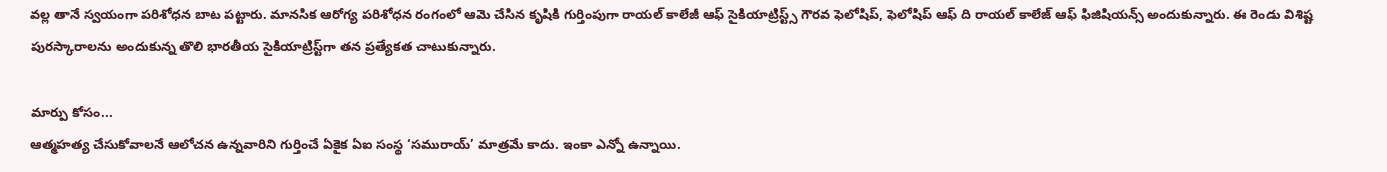వల్ల తానే స్వయంగా పరిశోధన బాట పట్టారు. మానసిక ఆరోగ్య పరిశోధన రంగంలో ఆమె చేసిన కృషికి గుర్తింపుగా రాయల్‌ కాలేజీ ఆఫ్‌ సైకియాట్రిస్ట్స్‌ గౌరవ ఫెలోషిప్, ఫెలోషిప్‌ ఆఫ్‌ ది రాయల్‌ కాలేజ్‌ ఆఫ్‌ ఫిజిషియన్స్‌ అందుకున్నారు. ఈ రెండు విశిష్ట పురస్కారాలను అందుకున్న తొలి భారతీయ సైకియాట్రిస్ట్‌గా తన ప్రత్యేకత చాటుకున్నారు.

మార్పు కోసం...
ఆత్మహత్య చేసుకోవాలనే ఆలోచన ఉన్నవారిని గుర్తించే ఏకైక ఏఐ సంస్థ ‘సమురాయ్‌’ మాత్రమే కాదు. ఇంకా ఎన్నో ఉన్నాయి.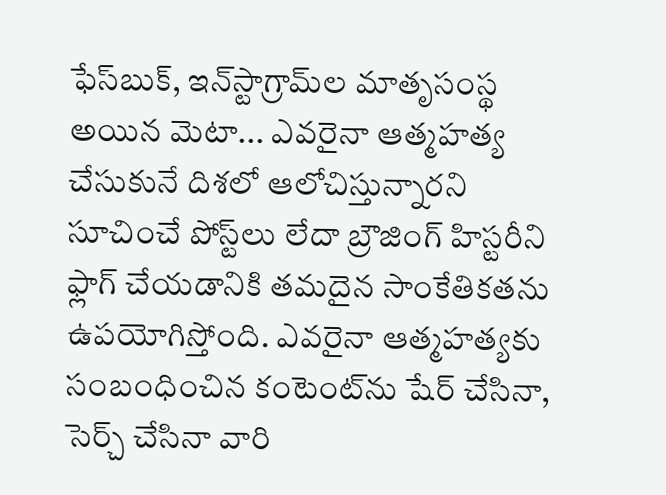ఫేస్‌బుక్, ఇన్‌స్టాగ్రామ్‌ల మాతృసంస్థ అయిన మెటా... ఎవరైనా ఆత్మహత్య చేసుకునే దిశలో ఆలోచిస్తున్నారని సూచించే పోస్ట్‌లు లేదా బ్రౌజింగ్‌ హిస్టరీని ఫ్లాగ్‌ చేయడానికి తమదైన సాంకేతికతను ఉపయోగిస్తోంది. ఎవరైనా ఆత్మహత్యకు సంబంధించిన కంటెంట్‌ను షేర్‌ చేసినా, సెర్చ్‌ చేసినా వారి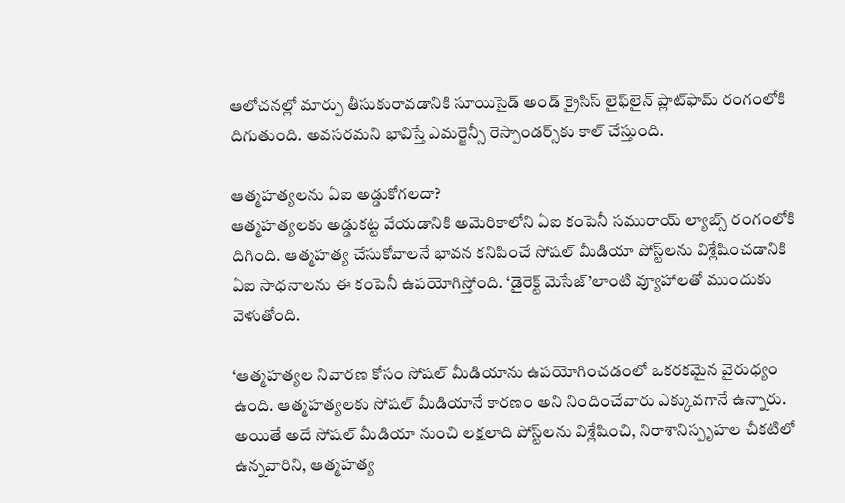ఆలోచనల్లో మార్పు తీసుకురావడానికి సూయిసైడ్‌ అండ్‌ క్రైసిస్‌ లైఫ్‌లైన్‌ ప్లాట్‌ఫామ్‌ రంగంలోకి దిగుతుంది. అవసరమని భావిస్తే ఎమర్జెన్సీ రెస్పాండర్స్‌కు కాల్‌ చేస్తుంది.

ఆత్మహత్యలను ఏఐ అడ్డుకోగలదా?
ఆత్మహత్యలకు అడ్డుకట్ట వేయడానికి అమెరికాలోని ఏఐ కంపెనీ సమురాయ్‌ ల్యాబ్స్‌ రంగంలోకి దిగింది. ఆత్మహత్య చేసుకోవాలనే భావన కనిపించే సోషల్‌ మీడియా పోస్ట్‌లను విశ్లేషించడానికి ఏఐ సాధనాలను ఈ కంపెనీ ఉపయోగిస్తోంది. ‘డైరెక్ట్‌ మెసేజ్‌’లాంటి వ్యూహాలతో ముందుకు వెళుతోంది.

‘ఆత్మహత్యల నివారణ కోసం సోషల్‌ మీడియాను ఉపయోగించడంలో ఒకరకమైన వైరుధ్యం ఉంది. ఆత్మహత్యలకు సోషల్‌ మీడియానే కారణం అని నిందించేవారు ఎక్కువగానే ఉన్నారు. అయితే అదే సోషల్‌ మీడియా నుంచి లక్షలాది పోస్ట్‌లను విశ్లేషించి, నిరాశానిస్పృహల చీకటిలో ఉన్నవారిని, ఆత్మహత్య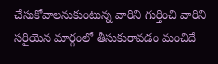చేసుకోవాలనుకుంటున్న వారిని గుర్తించి వారిని సరిౖయెన మార్గంలో తీసుకురావడం మంచిదే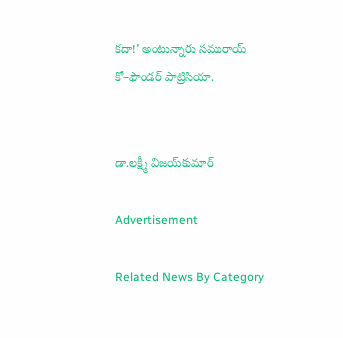కదా!’ అంటున్నారు సమురాయ్‌ కో–ఫౌండర్‌ పాట్రిసియా.


డా.లక్ష్మీ విజయ్‌కుమార్‌

Advertisement

Related News By Category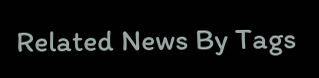Related News By Tags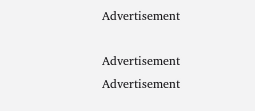Advertisement

Advertisement
Advertisement